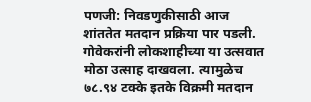पणजी: निवडणुकीसाठी आज शांततेत मतदान प्रक्रिया पार पडली. गोवेकरांनी लोकशाहीच्या या उत्सवात मोठा उत्साह दाखवला. त्यामुळेच ७८.९४ टक्के इतके विक्रमी मतदान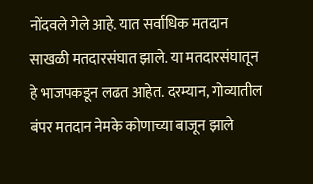नोंदवले गेले आहे. यात सर्वाधिक मतदान साखळी मतदारसंघात झाले. या मतदारसंघातून हे भाजपकडून लढत आहेत. दरम्यान, गोव्यातील बंपर मतदान नेमके कोणाच्या बाजून झाले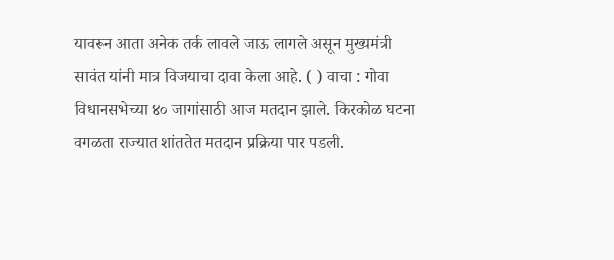यावरून आता अनेक तर्क लावले जाऊ लागले असून मुख्यमंत्री सावंत यांनी मात्र विजयाचा दावा केला आहे. ( ) वाचा : गोवा विधानसभेच्या ४० जागांसाठी आज मतदान झाले. किरकोळ घटना वगळता राज्यात शांततेत मतदान प्रक्रिया पार पडली.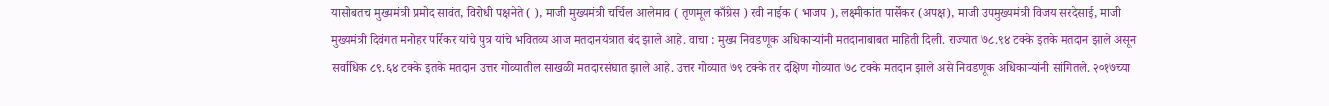यासोबतच मुख्यमंत्री प्रमोद सावंत, विरोधी पक्षनेते ( ), माजी मुख्यमंत्री चर्चिल आलेमाव ( तृणमूल काँग्रेस ) रवी नाईक ( भाजप ), लक्ष्मीकांत पार्सेकर (अपक्ष), माजी उपमुख्यमंत्री विजय सरदेसाई, माजी मुख्यमंत्री दिवंगत मनोहर पर्रिकर यांचे पुत्र यांचे भवितव्य आज मतदानयंत्रात बंद झाले आहे. वाचा : मुख्य निवडणूक अधिकाऱ्यांनी मतदानाबाबत माहिती दिली. राज्यात ७८.९४ टक्के इतके मतदान झाले असून सर्वाधिक ८९.६४ टक्के इतके मतदान उत्तर गोव्यातील साखळी मतदारसंघात झाले आहे. उत्तर गोव्यात ७९ टक्के तर दक्षिण गोव्यात ७८ टक्के मतदान झाले असे निवडणूक अधिकाऱ्यांनी सांगितले. २०१७च्या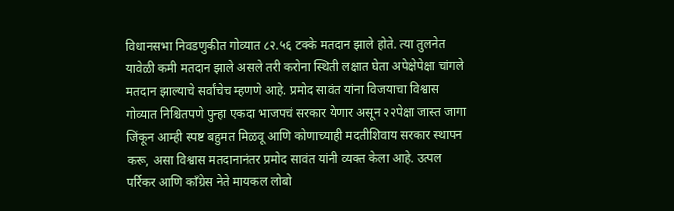विधानसभा निवडणुकीत गोव्यात ८२.५६ टक्के मतदान झाले होते. त्या तुलनेत यावेळी कमी मतदान झाले असले तरी करोना स्थिती लक्षात घेता अपेक्षेपेक्षा चांगले मतदान झाल्याचे सर्वांचेच म्हणणे आहे. प्रमोद सावंत यांना विजयाचा विश्वास गोव्यात निश्चितपणे पुन्हा एकदा भाजपचं सरकार येणार असून २२पेक्षा जास्त जागा जिंकून आम्ही स्पष्ट बहुमत मिळवू आणि कोणाच्याही मदतीशिवाय सरकार स्थापन करू, असा विश्वास मतदानानंतर प्रमोद सावंत यांनी व्यक्त केला आहे. उत्पल पर्रिकर आणि काँग्रेस नेते मायकल लोबो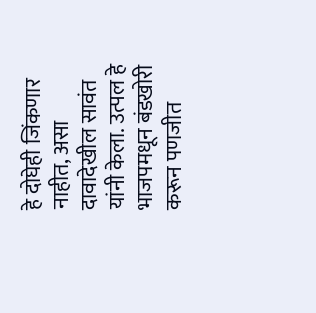हे दोघेही जिंकणार नाहीत, असा दावादेखील सावंत यांनी केला. उत्पल हे भाजपमधून बंडखोरी करून पणजीत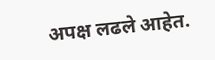अपक्ष लढले आहेत.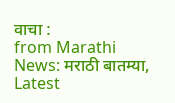वाचा :
from Marathi News: मराठी बातम्या, Latest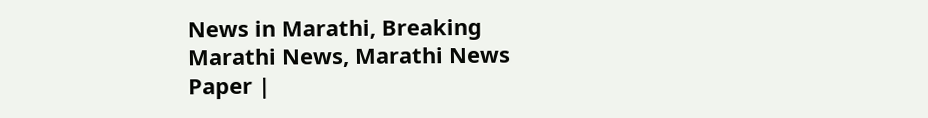News in Marathi, Breaking Marathi News, Marathi News Paper |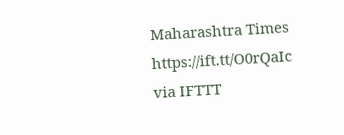Maharashtra Times https://ift.tt/O0rQaIc
via IFTTT